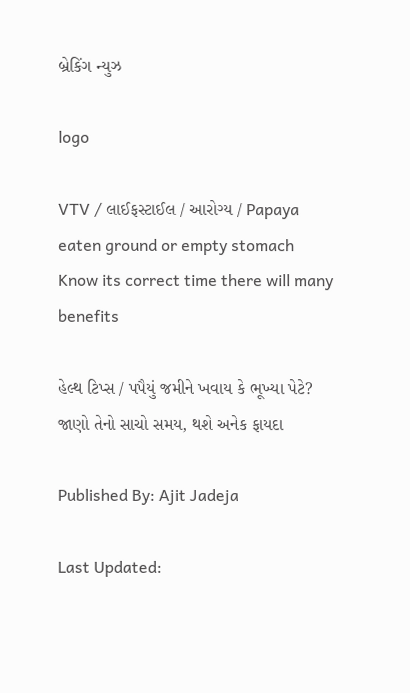બ્રેકિંગ ન્યુઝ

logo

VTV / લાઈફસ્ટાઈલ / આરોગ્ય / Papaya eaten ground or empty stomach Know its correct time there will many benefits

હેલ્થ ટિપ્સ / પપૈયું જમીને ખવાય કે ભૂખ્યા પેટે? જાણો તેનો સાચો સમય, થશે અનેક ફાયદા

Published By: Ajit Jadeja

Last Updated: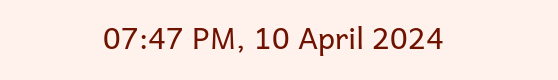07:47 PM, 10 April 2024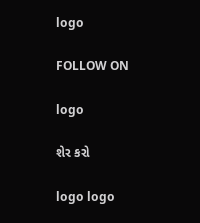logo

FOLLOW ON

logo

શેર કરો

logo logo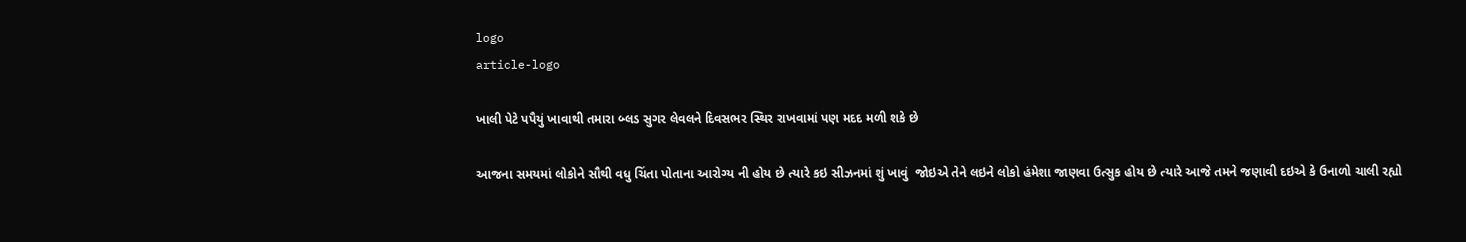logo
article-logo

ખાલી પેટે પપૈયું ખાવાથી તમારા બ્લડ સુગર લેવલને દિવસભર સ્થિર રાખવામાં પણ મદદ મળી શકે છે

આજના સમયમાં લોકોને સૌથી વધુ ચિંતા પોતાના આરોગ્ય ની હોય છે ત્યારે કઇ સીઝનમાં શું ખાવું  જોઇએ તેને લઇને લોકો હંમેશા જાણવા ઉત્સુક હોય છે ત્યારે આજે તમને જણાવી દઇએ કે ઉનાળો ચાલી રહ્યો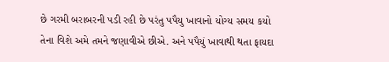છે ગરમી બરાબરની પડી રહી છે પરંતુ પપૈયુ ખાવાનો યોગ્ય સમય કયો તેના વિશે અમે તમને જણાવીએ છીએ. અને પપૈયું ખાવાથી થતા ફાયદા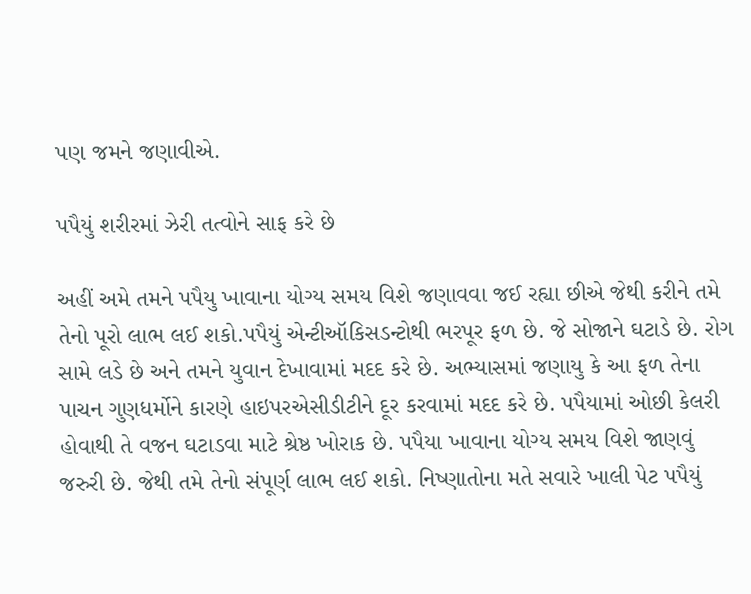પણ જમને જણાવીએ.

પપૈયું શરીરમાં ઝેરી તત્વોને સાફ કરે છે

અહીં અમે તમને પપૈયુ ખાવાના યોગ્ય સમય વિશે જણાવવા જઈ રહ્યા છીએ જેથી કરીને તમે તેનો પૂરો લાભ લઈ શકો.પપૈયું એન્ટીઑકિસડન્ટોથી ભરપૂર ફળ છે. જે સોજાને ઘટાડે છે. રોગ સામે લડે છે અને તમને યુવાન દેખાવામાં મદદ કરે છે. અભ્યાસમાં જણાયુ કે આ ફળ તેના પાચન ગુણધર્મોને કારણે હાઇપરએસીડીટીને દૂર કરવામાં મદદ કરે છે. પપૈયામાં ઓછી કેલરી હોવાથી તે વજન ઘટાડવા માટે શ્રેષ્ઠ ખોરાક છે. પપૈયા ખાવાના યોગ્ય સમય વિશે જાણવું જરુરી છે. જેથી તમે તેનો સંપૂર્ણ લાભ લઈ શકો. નિષ્ણાતોના મતે સવારે ખાલી પેટ પપૈયું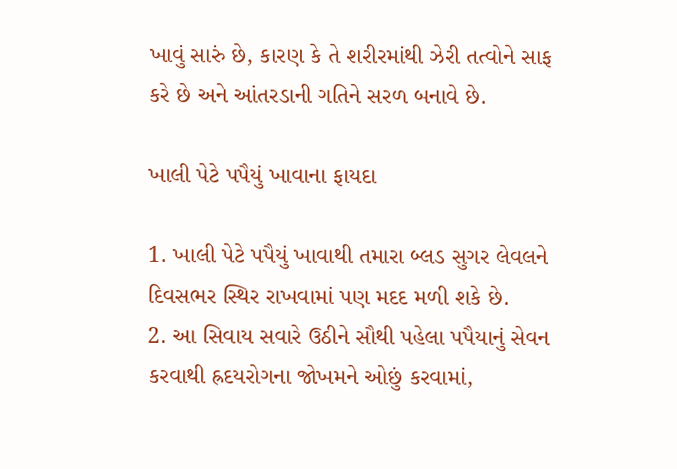ખાવું સારું છે, કારણ કે તે શરીરમાંથી ઝેરી તત્વોને સાફ કરે છે અને આંતરડાની ગતિને સરળ બનાવે છે.

ખાલી પેટે પપૈયું ખાવાના ફાયદા

1. ખાલી પેટે પપૈયું ખાવાથી તમારા બ્લડ સુગર લેવલને દિવસભર સ્થિર રાખવામાં પણ મદદ મળી શકે છે.
2. આ સિવાય સવારે ઉઠીને સૌથી પહેલા પપૈયાનું સેવન કરવાથી હ્રદયરોગના જોખમને ઓછું કરવામાં,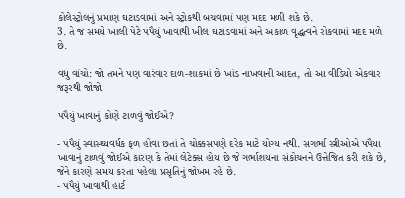કોલેસ્ટ્રોલનું પ્રમાણ ઘટાડવામાં અને સ્ટ્રોકથી બચવામાં પણ મદદ મળી શકે છે.
3. તે જ સમયે ખાલી પેટે પપૈયું ખાવાથી ખીલ ઘટાડવામાં અને અકાળ વૃદ્ધત્વને રોકવામાં મદદ મળે છે.

વધુ વાંચો: જો તમને પણ વારંવાર દાળ-શાકમાં છે ખાંડ નાખવાની આદત, તો આ વીડિયો એકવાર જરૂરથી જોજો

પપૈયું ખાવાનું કોણે ટાળવું જોઈએ?

- પપૈયું સ્વાસ્થ્યવર્ધક ફળ હોવા છતાં તે ચોક્કસપણે દરેક માટે યોગ્ય નથી. સગર્ભા સ્ત્રીઓએ પપૈયા ખાવાનું ટાળવું જોઈએ કારણ કે તેમાં લેટેક્સ હોય છે જે ગર્ભાશયના સંકોચનને ઉત્તેજિત કરી શકે છે, જેને કારણે સમય કરતા પહેલા પ્રસૃતિનું જોખમ રહે છે.
- પપૈયું ખાવાથી હાર્ટ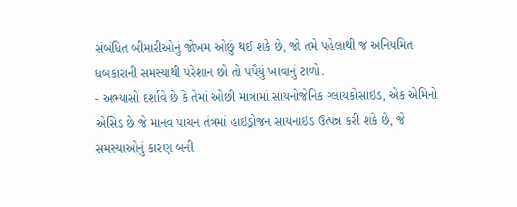સંબંધિત બીમારીઓનું જોખમ ઓછું થઈ શકે છે, જો તમે પહેલાથી જ અનિયમિત ધબકારાની સમસ્યાથી પરેશાન છો તો પપૈયું ખાવાનું ટાળો.
- અભ્યાસો દર્શાવે છે કે તેમાં ઓછી માત્રામાં સાયનોજેનિક ગ્લાયકોસાઇડ, એક એમિનો એસિડ છે જે માનવ પાચન તંત્રમાં હાઇડ્રોજન સાયનાઇડ ઉત્પન્ન કરી શકે છે, જે સમસ્યાઓનું કારણ બની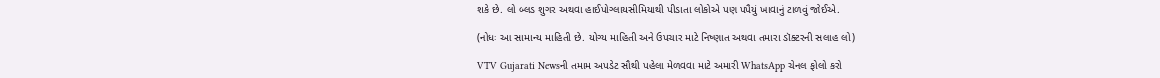શકે છે. લો બ્લડ શુગર અથવા હાઈપોગ્લાયસીમિયાથી પીડાતા લોકોએ પણ પપૈયું ખાવાનું ટાળવું જોઈએ.

(નોધઃ આ સામાન્ય માહિતી છે. યોગ્ય માહિતી અને ઉપચાર માટે નિષ્ણાત અથવા તમારા ડૉક્ટરની સલાહ લો)

VTV Gujarati Newsની તમામ અપડેટ સૌથી પહેલા મેળવવા માટે અમારી WhatsApp ચેનલ ફોલો કરો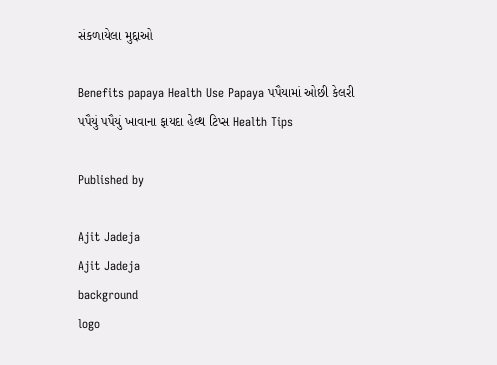સંકળાયેલા મુદ્દાઓ

Benefits papaya Health Use Papaya પપૈયામાં ઓછી કેલરી પપૈયું પપૈયું ખાવાના ફાયદા હેલ્થ ટિપ્સ Health Tips

Published by

Ajit Jadeja
Ajit Jadeja
background
logo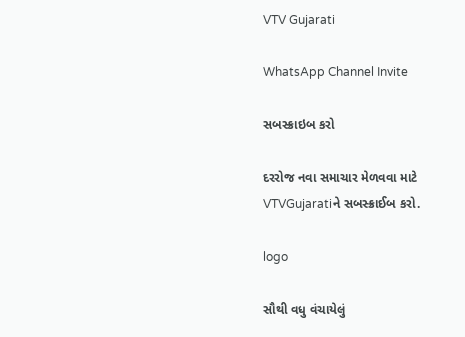VTV Gujarati

WhatsApp Channel Invite

સબસ્ક્રાઇબ કરો

દરરોજ નવા સમાચાર મેળવવા માટે VTVGujaratiને સબસ્ક્રાઈબ કરો.

logo

સૌથી વધુ વંચાયેલું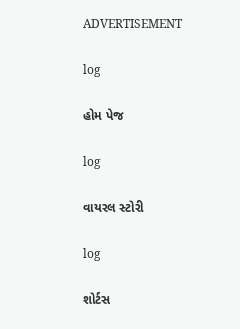ADVERTISEMENT

log

હોમ પેજ

log

વાયરલ સ્ટોરી

log

શોર્ટસ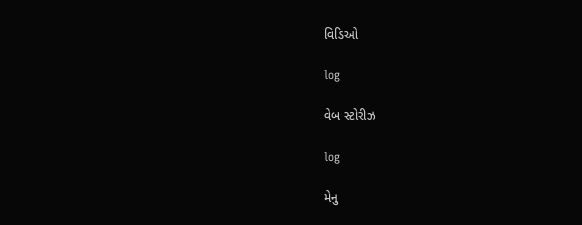વિડિઓ

log

વેબ સ્ટોરીઝ

log

મેનુ